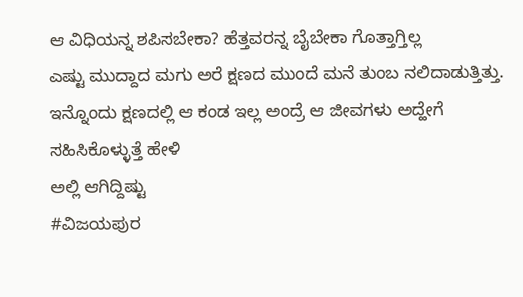ಆ ವಿಧಿಯನ್ನ ಶಪಿಸಬೇಕಾ? ಹೆತ್ತವರನ್ನ ಬೈಬೇಕಾ ಗೊತ್ತಾಗ್ತಿಲ್ಲ
ಎಷ್ಟು ಮುದ್ದಾದ ಮಗು ಅರೆ ಕ್ಷಣದ ಮುಂದೆ ಮನೆ ತುಂಬ ನಲಿದಾಡುತ್ತಿತ್ತು. ಇನ್ನೊಂದು ಕ್ಷಣದಲ್ಲಿ ಆ ಕಂಡ ಇಲ್ಲ ಅಂದ್ರೆ ಆ ಜೀವಗಳು ಅದ್ಹೇಗೆ ಸಹಿಸಿಕೊಳ್ಳುತ್ತೆ ಹೇಳಿ
ಅಲ್ಲಿ ಆಗಿದ್ದಿಷ್ಟು
#ವಿಜಯಪುರ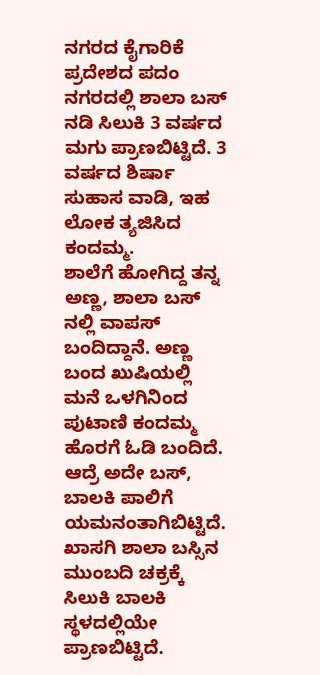ನಗರದ ಕೈಗಾರಿಕೆ ಪ್ರದೇಶದ ಪದಂ ನಗರದಲ್ಲಿ ಶಾಲಾ ಬಸ್ ನಡಿ ಸಿಲುಕಿ 3 ವರ್ಷದ ಮಗು ಪ್ರಾಣಬಿಟ್ಟಿದೆ. 3 ವರ್ಷದ ಶಿರ್ಷಾ ಸುಹಾಸ ವಾಡಿ, ಇಹ ಲೋಕ ತ್ಯಜಿಸಿದ ಕಂದಮ್ಮ.
ಶಾಲೆಗೆ ಹೋಗಿದ್ದ ತನ್ನ ಅಣ್ಣ, ಶಾಲಾ ಬಸ್ ನಲ್ಲಿ ವಾಪಸ್ ಬಂದಿದ್ದಾನೆ. ಅಣ್ಣ ಬಂದ ಖುಷಿಯಲ್ಲಿ ಮನೆ ಒಳಗಿನಿಂದ ಪುಟಾಣಿ ಕಂದಮ್ಮ ಹೊರಗೆ ಓಡಿ ಬಂದಿದೆ. ಆದ್ರೆ ಅದೇ ಬಸ್, ಬಾಲಕಿ ಪಾಲಿಗೆ ಯಮನಂತಾಗಿಬಿಟ್ಟಿದೆ. ಖಾಸಗಿ ಶಾಲಾ ಬಸ್ಸಿನ ಮುಂಬದಿ ಚಕ್ರಕ್ಕೆ ಸಿಲುಕಿ ಬಾಲಕಿ ಸ್ಥಳದಲ್ಲಿಯೇ ಪ್ರಾಣಬಿಟ್ಟಿದೆ.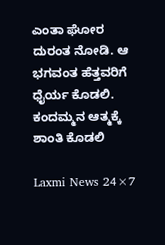ಎಂತಾ ಘೋರ ದುರಂತ ನೋಡಿ. ಆ ಭಗವಂತ ಹೆತ್ತವರಿಗೆ ಧೈರ್ಯ ಕೊಡಲಿ. ಕಂದಮ್ಮನ ಆತ್ಮಕ್ಕೆ ಶಾಂತಿ ಕೊಡಲಿ

Laxmi News 24×7